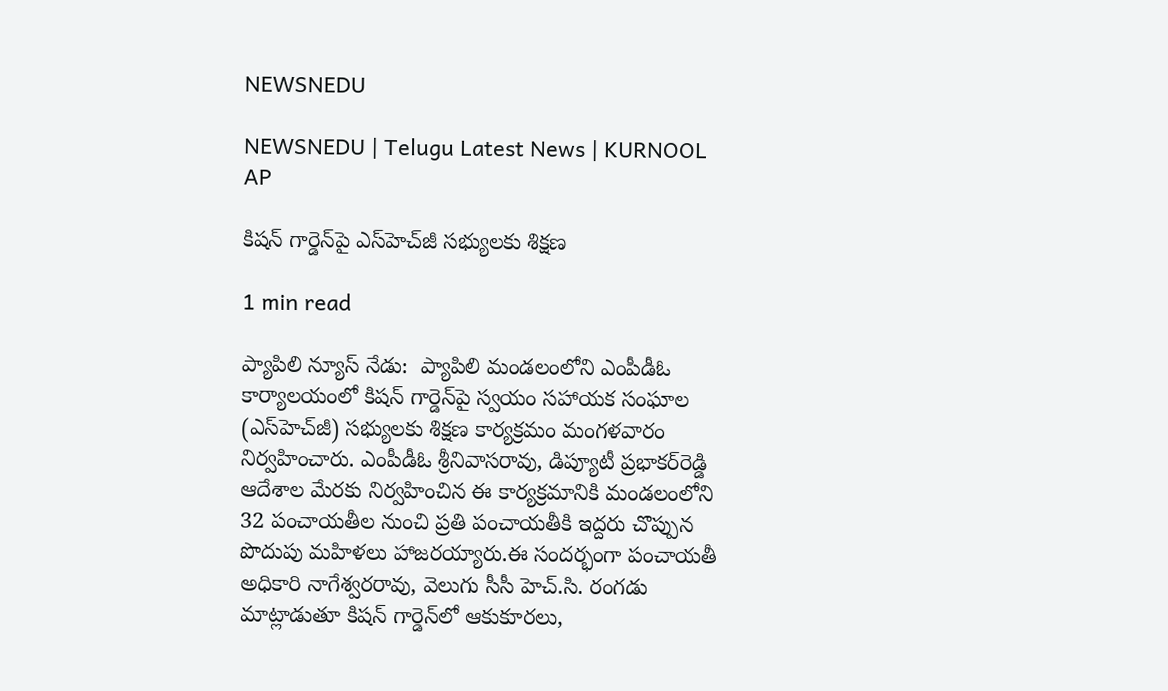NEWSNEDU

NEWSNEDU | Telugu Latest News | KURNOOL AP

కిషన్ గార్డెన్‌పై ఎస్‌హెచ్‌జీ సభ్యులకు శిక్షణ

1 min read

ప్యాపిలి న్యూస్ నేడు:  ప్యాపిలి మండలంలోని ఎంపీడీఓ కార్యాలయంలో కిషన్ గార్డెన్‌పై స్వయం సహాయక సంఘాల (ఎస్‌హెచ్‌జీ) సభ్యులకు శిక్షణ కార్యక్రమం మంగళవారం నిర్వహించారు. ఎంపీడీఓ శ్రీనివాసరావు, డిప్యూటీ ప్రభాకర్‌రెడ్డి ఆదేశాల మేరకు నిర్వహించిన ఈ కార్యక్రమానికి మండలంలోని 32 పంచాయతీల నుంచి ప్రతి పంచాయతీకి ఇద్దరు చొప్పున పొదుపు మహిళలు హాజరయ్యారు.ఈ సందర్భంగా పంచాయతీ అధికారి నాగేశ్వరరావు, వెలుగు సీసీ హెచ్‌.సి. రంగడు మాట్లాడుతూ కిషన్ గార్డెన్‌లో ఆకుకూరలు,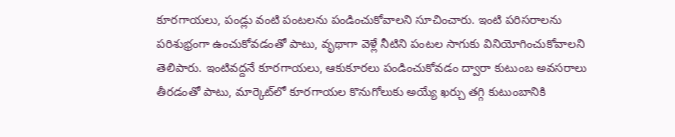కూరగాయలు, పండ్లు వంటి పంటలను పండించుకోవాలని సూచించారు. ఇంటి పరిసరాలను పరిశుభ్రంగా ఉంచుకోవడంతో పాటు, వృథాగా వెళ్లే నీటిని పంటల సాగుకు వినియోగించుకోవాలని తెలిపారు. ఇంటివద్దనే కూరగాయలు, ఆకుకూరలు పండించుకోవడం ద్వారా కుటుంబ అవసరాలు తీరడంతో పాటు, మార్కెట్‌లో కూరగాయల కొనుగోలుకు అయ్యే ఖర్చు తగ్గి కుటుంబానికి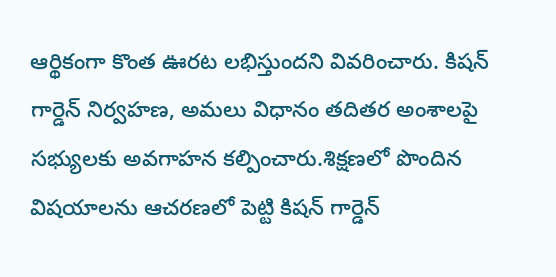ఆర్థికంగా కొంత ఊరట లభిస్తుందని వివరించారు. కిషన్ గార్డెన్ నిర్వహణ, అమలు విధానం తదితర అంశాలపై సభ్యులకు అవగాహన కల్పించారు.శిక్షణలో పొందిన విషయాలను ఆచరణలో పెట్టి కిషన్ గార్డెన్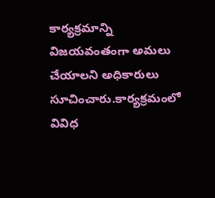కార్యక్రమాన్ని విజయవంతంగా అమలు చేయాలని అధికారులు సూచించారు.కార్యక్రమంలో వివిధ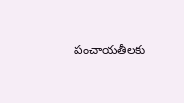పంచాయతీలకు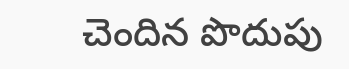చెందిన పొదుపు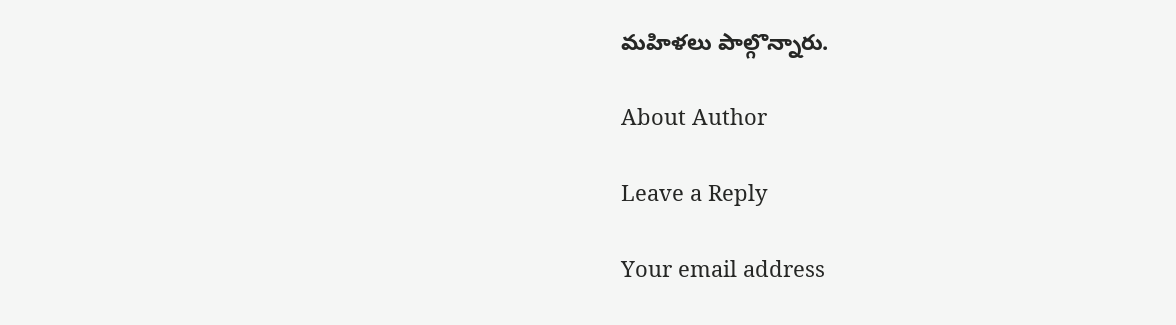మహిళలు పాల్గొన్నారు.

About Author

Leave a Reply

Your email address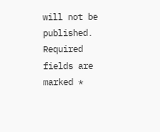will not be published. Required fields are marked *